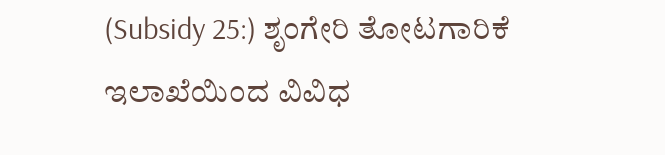(Subsidy 25:) ಶೃಂಗೇರಿ ತೋಟಗಾರಿಕೆ ಇಲಾಖೆಯಿಂದ ವಿವಿಧ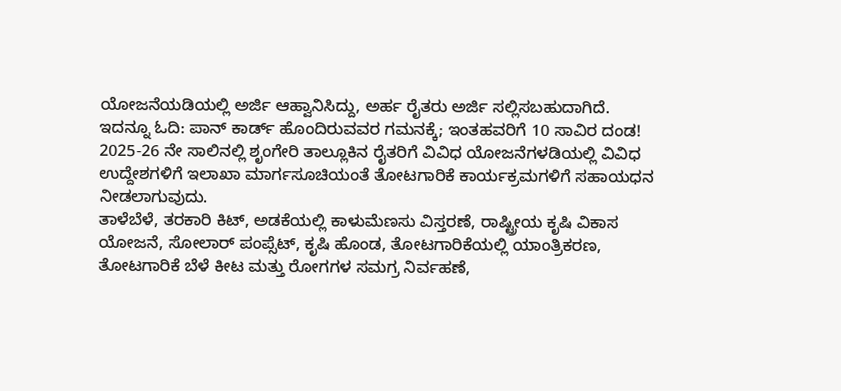ಯೋಜನೆಯಡಿಯಲ್ಲಿ ಅರ್ಜಿ ಆಹ್ವಾನಿಸಿದ್ದು, ಅರ್ಹ ರೈತರು ಅರ್ಜಿ ಸಲ್ಲಿಸಬಹುದಾಗಿದೆ.
ಇದನ್ನೂ ಓದಿ: ಪಾನ್ ಕಾರ್ಡ್ ಹೊಂದಿರುವವರ ಗಮನಕ್ಕೆ; ಇಂತಹವರಿಗೆ 10 ಸಾವಿರ ದಂಡ!
2025-26 ನೇ ಸಾಲಿನಲ್ಲಿ ಶೃಂಗೇರಿ ತಾಲ್ಲೂಕಿನ ರೈತರಿಗೆ ವಿವಿಧ ಯೋಜನೆಗಳಡಿಯಲ್ಲಿ ವಿವಿಧ ಉದ್ದೇಶಗಳಿಗೆ ಇಲಾಖಾ ಮಾರ್ಗಸೂಚಿಯಂತೆ ತೋಟಗಾರಿಕೆ ಕಾರ್ಯಕ್ರಮಗಳಿಗೆ ಸಹಾಯಧನ ನೀಡಲಾಗುವುದು.
ತಾಳೆಬೆಳೆ, ತರಕಾರಿ ಕಿಟ್, ಅಡಕೆಯಲ್ಲಿ ಕಾಳುಮೆಣಸು ವಿಸ್ತರಣೆ, ರಾಷ್ಟ್ರೀಯ ಕೃಷಿ ವಿಕಾಸ ಯೋಜನೆ, ಸೋಲಾರ್ ಪಂಪ್ಸೆಟ್, ಕೃಷಿ ಹೊಂಡ, ತೋಟಗಾರಿಕೆಯಲ್ಲಿ ಯಾಂತ್ರಿಕರಣ, ತೋಟಗಾರಿಕೆ ಬೆಳೆ ಕೀಟ ಮತ್ತು ರೋಗಗಳ ಸಮಗ್ರ ನಿರ್ವಹಣೆ,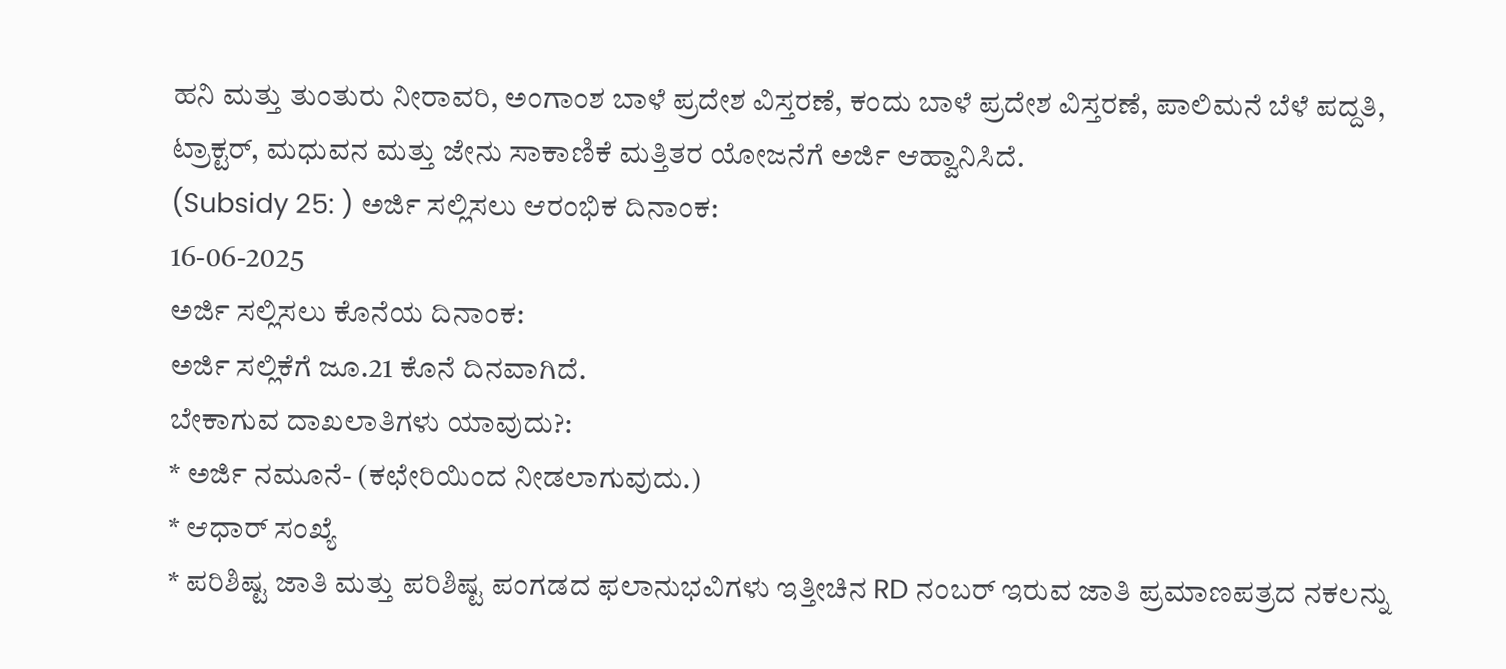ಹನಿ ಮತ್ತು ತುಂತುರು ನೀರಾವರಿ, ಅಂಗಾಂಶ ಬಾಳೆ ಪ್ರದೇಶ ವಿಸ್ತರಣೆ, ಕಂದು ಬಾಳೆ ಪ್ರದೇಶ ವಿಸ್ತರಣೆ, ಪಾಲಿಮನೆ ಬೆಳೆ ಪದ್ದತಿ, ಟ್ರಾಕ್ಟರ್, ಮಧುವನ ಮತ್ತು ಜೇನು ಸಾಕಾಣಿಕೆ ಮತ್ತಿತರ ಯೋಜನೆಗೆ ಅರ್ಜಿ ಆಹ್ವಾನಿಸಿದೆ.
(Subsidy 25: ) ಅರ್ಜಿ ಸಲ್ಲಿಸಲು ಆರಂಭಿಕ ದಿನಾಂಕ:
16-06-2025
ಅರ್ಜಿ ಸಲ್ಲಿಸಲು ಕೊನೆಯ ದಿನಾಂಕ:
ಅರ್ಜಿ ಸಲ್ಲಿಕೆಗೆ ಜೂ.21 ಕೊನೆ ದಿನವಾಗಿದೆ.
ಬೇಕಾಗುವ ದಾಖಲಾತಿಗಳು ಯಾವುದು?:
* ಅರ್ಜಿ ನಮೂನೆ- (ಕಛೇರಿಯಿಂದ ನೀಡಲಾಗುವುದು.)
* ಆಧಾರ್ ಸಂಖ್ಯೆ
* ಪರಿಶಿಷ್ಟ ಜಾತಿ ಮತ್ತು ಪರಿಶಿಷ್ಟ ಪಂಗಡದ ಫಲಾನುಭವಿಗಳು ಇತ್ತೀಚಿನ RD ನಂಬರ್ ಇರುವ ಜಾತಿ ಪ್ರಮಾಣಪತ್ರದ ನಕಲನ್ನು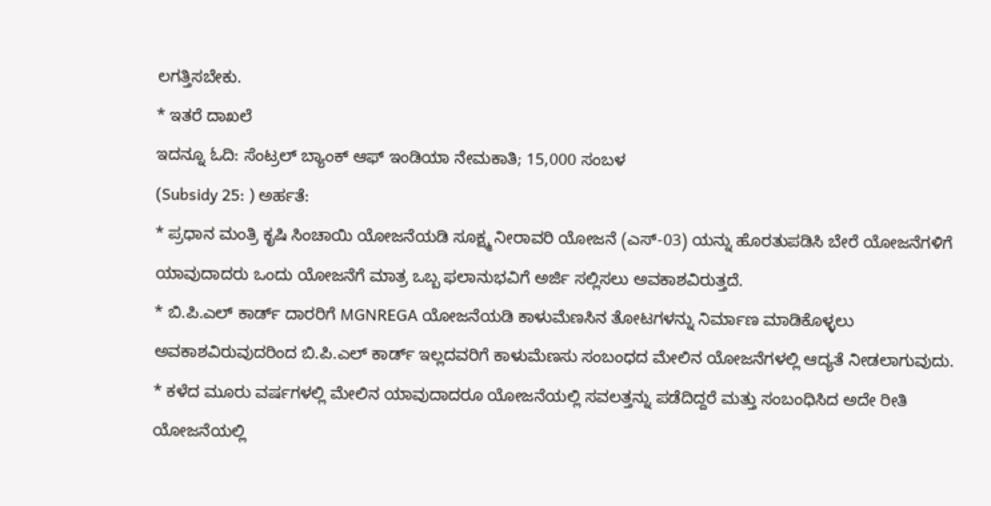ಲಗತ್ತಿಸಬೇಕು.
* ಇತರೆ ದಾಖಲೆ
ಇದನ್ನೂ ಓದಿ: ಸೆಂಟ್ರಲ್ ಬ್ಯಾಂಕ್ ಆಫ್ ಇಂಡಿಯಾ ನೇಮಕಾತಿ; 15,000 ಸಂಬಳ
(Subsidy 25: ) ಅರ್ಹತೆ:
* ಪ್ರಧಾನ ಮಂತ್ರಿ ಕೃಷಿ ಸಿಂಚಾಯಿ ಯೋಜನೆಯಡಿ ಸೂಕ್ಷ್ಮ ನೀರಾವರಿ ಯೋಜನೆ (ಎಸ್-03) ಯನ್ನು ಹೊರತುಪಡಿಸಿ ಬೇರೆ ಯೋಜನೆಗಳಿಗೆ ಯಾವುದಾದರು ಒಂದು ಯೋಜನೆಗೆ ಮಾತ್ರ ಒಬ್ಬ ಫಲಾನುಭವಿಗೆ ಅರ್ಜಿ ಸಲ್ಲಿಸಲು ಅವಕಾಶವಿರುತ್ತದೆ.
* ಬಿ.ಪಿ.ಎಲ್ ಕಾರ್ಡ್ ದಾರರಿಗೆ MGNREGA ಯೋಜನೆಯಡಿ ಕಾಳುಮೆಣಸಿನ ತೋಟಗಳನ್ನು ನಿರ್ಮಾಣ ಮಾಡಿಕೊಳ್ಳಲು ಅವಕಾಶವಿರುವುದರಿಂದ ಬಿ.ಪಿ.ಎಲ್ ಕಾರ್ಡ್ ಇಲ್ಲದವರಿಗೆ ಕಾಳುಮೆಣಸು ಸಂಬಂಧದ ಮೇಲಿನ ಯೋಜನೆಗಳಲ್ಲಿ ಆದ್ಯತೆ ನೀಡಲಾಗುವುದು.
* ಕಳೆದ ಮೂರು ವರ್ಷಗಳಲ್ಲಿ ಮೇಲಿನ ಯಾವುದಾದರೂ ಯೋಜನೆಯಲ್ಲಿ ಸವಲತ್ತನ್ನು ಪಡೆದಿದ್ದರೆ ಮತ್ತು ಸಂಬಂಧಿಸಿದ ಅದೇ ರೀತಿ ಯೋಜನೆಯಲ್ಲಿ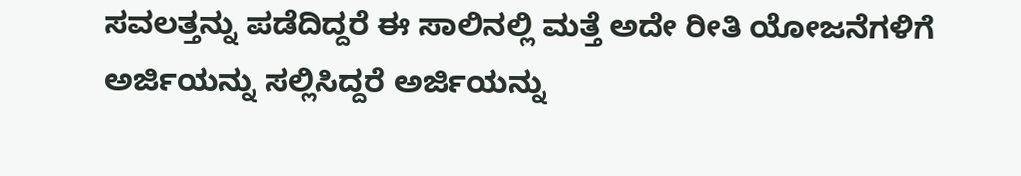ಸವಲತ್ತನ್ನು ಪಡೆದಿದ್ದರೆ ಈ ಸಾಲಿನಲ್ಲಿ ಮತ್ತೆ ಅದೇ ರೀತಿ ಯೋಜನೆಗಳಿಗೆ ಅರ್ಜಿಯನ್ನು ಸಲ್ಲಿಸಿದ್ದರೆ ಅರ್ಜಿಯನ್ನು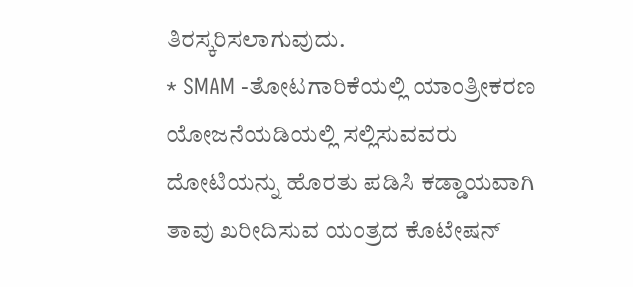ತಿರಸ್ಕರಿಸಲಾಗುವುದು.
* SMAM -ತೋಟಗಾರಿಕೆಯಲ್ಲಿ ಯಾಂತ್ರೀಕರಣ ಯೋಜನೆಯಡಿಯಲ್ಲಿ ಸಲ್ಲಿಸುವವರು ದೋಟಿಯನ್ನು ಹೊರತು ಪಡಿಸಿ ಕಡ್ಡಾಯವಾಗಿ ತಾವು ಖರೀದಿಸುವ ಯಂತ್ರದ ಕೊಟೇಷನ್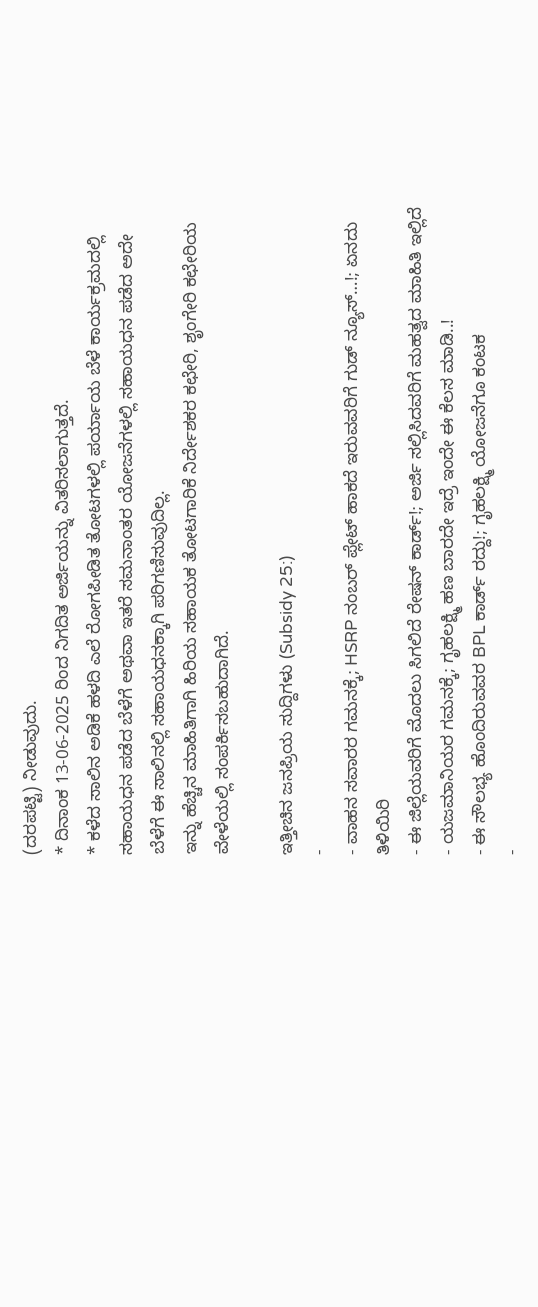(ದರಪಟ್ಟಿ) ನೀಡುವುದು.
* ದಿನಾಂಕ 13-06-2025 ರಿಂದ ನಿಗದಿತ ಅರ್ಜಿಯನ್ನು ವಿತರಿಸಲಾಗುತ್ತದೆ.
* ಕಳೆದ ಸಾಲಿನ ಅಡಿಕೆ ಹಳದಿ ಎಲೆ ರೋಗಪೀಡಿತ ತೋಟಗಳಲ್ಲಿ ಪರ್ಯಾಯ ಬೆಳೆ ಕಾರ್ಯಕ್ರಮದಲ್ಲಿ ಸಹಾಯಧನ ಪಡೆದ ಬೆಳೆಗೆ ಅಥವಾ ಇತರೆ ಸಮನಾಂತರ ಯೋಜನೆಗಳಲ್ಲಿ ಸಹಾಯಧನ ಪಡೆದ ಅದೇ ಬೆಳೆಗೆ ಈ ಸಾಲಿನಲ್ಲಿ ಸಹಾಯಧನಕ್ಕಾಗಿ ಪರಿಗಣಿಸುವುದಿಲ್ಲ.
ಇನ್ನು ಹೆಚ್ಚಿನ ಮಾಹಿತಿಗಾಗಿ ಹಿರಿಯ ಸಹಾಯಕ ತೋಟಗಾರಿಕೆ ನಿರ್ದೇಶಕರ ಕಛೇರಿ, ಶೃಂಗೇರಿ ಕಛೇರಿಯ ವೇಳೆಯಲ್ಲಿ ಸಂಪರ್ಕಿಸಬಹುದಾಗಿದೆ.

ಇತ್ತೀಚಿನ ಜನಪ್ರಿಯ ಸುದ್ದಿಗಳು (Subsidy 25:)
-
- ವಾಹನ ಸವಾರರ ಗಮನಕ್ಕೆ; HSRP ನಂಬರ್ ಪ್ಲೇಟ್ ಹಾಕದೆ ಇರುವವರಿಗೆ ಗುಡ್ ನ್ಯೂಸ್…!; ಏನದು ತಿಳಿಯಿರಿ
- ಈ ಜಿಲ್ಲೆಯವರಿಗೆ ಮೊದಲು ಸಿಗಲಿದೆ ರೇಷನ್ ಕಾರ್ಡ್!; ಅರ್ಜಿ ಸಲ್ಲಿಸಿದವರಿಗೆ ಮಹತ್ವದ ಮಾಹಿತಿ ಇಲ್ಲಿದೆ
- ಯಜಮಾನಿಯರ ಗಮನಕ್ಕೆ; ಗೃಹಲಕ್ಷ್ಮಿ ಹಣ ಬಾರದೇ ಇದ್ರೆ ಇಂದೇ ಈ ಕೆಲಸ ಮಾಡಿ..!
- ಈ ಸೌಲಭ್ಯ ಹೊಂದಿರುವವರ BPL ಕಾರ್ಡ್ ರದ್ದು!; ಗೃಹಲಕ್ಷ್ಮಿ ಯೋಜನೆಗೂ ಕಂಟಕ
-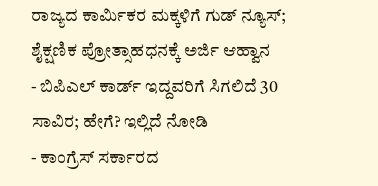ರಾಜ್ಯದ ಕಾರ್ಮಿಕರ ಮಕ್ಕಳಿಗೆ ಗುಡ್ ನ್ಯೂಸ್; ಶೈಕ್ಷಣಿಕ ಪ್ರೋತ್ಸಾಹಧನಕ್ಕೆ ಅರ್ಜಿ ಆಹ್ವಾನ
- ಬಿಪಿಎಲ್ ಕಾರ್ಡ್ ಇದ್ದವರಿಗೆ ಸಿಗಲಿದೆ 30 ಸಾವಿರ; ಹೇಗೆ? ಇಲ್ಲಿದೆ ನೋಡಿ
- ಕಾಂಗ್ರೆಸ್ ಸರ್ಕಾರದ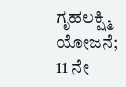ಗೃಹಲಕ್ಷ್ಮಿ ಯೋಜನೆ; 11 ನೇ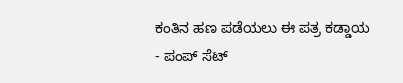ಕಂತಿನ ಹಣ ಪಡೆಯಲು ಈ ಪತ್ರ ಕಡ್ಡಾಯ
- ಪಂಪ್ ಸೆಟ್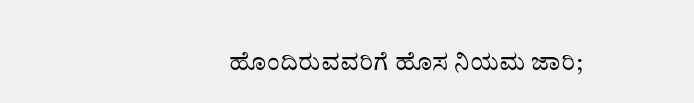ಹೊಂದಿರುವವರಿಗೆ ಹೊಸ ನಿಯಮ ಜಾರಿ;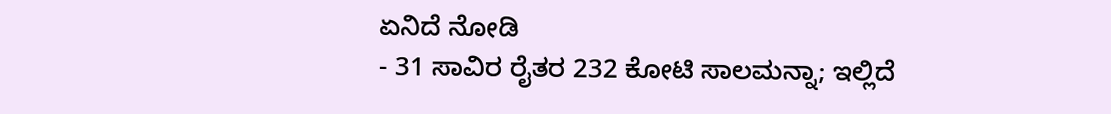ಏನಿದೆ ನೋಡಿ
- 31 ಸಾವಿರ ರೈತರ 232 ಕೋಟಿ ಸಾಲಮನ್ನಾ; ಇಲ್ಲಿದೆ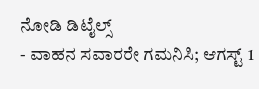ನೋಡಿ ಡಿಟೈಲ್ಸ್
- ವಾಹನ ಸವಾರರೇ ಗಮನಿಸಿ; ಆಗಸ್ಟ್ 1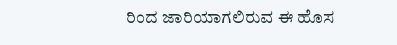ರಿಂದ ಜಾರಿಯಾಗಲಿರುವ ಈ ಹೊಸ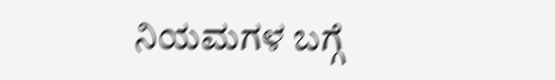ನಿಯಮಗಳ ಬಗ್ಗೆ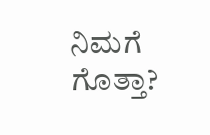ನಿಮಗೆ ಗೊತ್ತಾ?